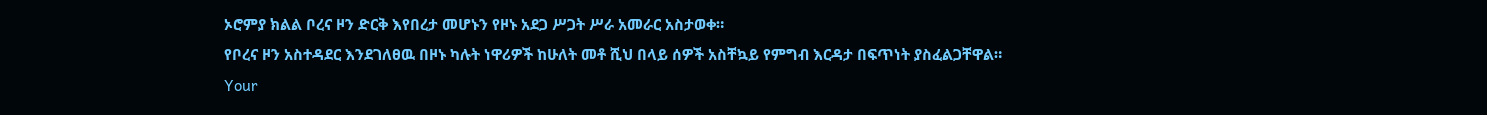ኦሮምያ ክልል ቦረና ዞን ድርቅ እየበረታ መሆኑን የዞኑ አደጋ ሥጋት ሥራ አመራር አስታወቀ።
የቦረና ዞን አስተዳደር እንደገለፀዉ በዞኑ ካሉት ነዋሪዎች ከሁለት መቶ ሺህ በላይ ሰዎች አስቸኳይ የምግብ እርዳታ በፍጥነት ያስፈልጋቸዋል።
Your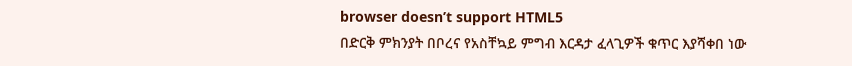browser doesn’t support HTML5
በድርቅ ምክንያት በቦረና የአስቸኳይ ምግብ እርዳታ ፈላጊዎች ቁጥር እያሻቀበ ነው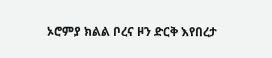ኦሮምያ ክልል ቦረና ዞን ድርቅ እየበረታ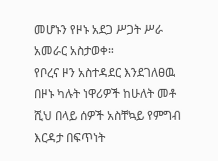መሆኑን የዞኑ አደጋ ሥጋት ሥራ አመራር አስታወቀ።
የቦረና ዞን አስተዳደር እንደገለፀዉ በዞኑ ካሉት ነዋሪዎች ከሁለት መቶ ሺህ በላይ ሰዎች አስቸኳይ የምግብ እርዳታ በፍጥነት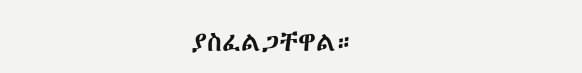ያስፈልጋቸዋል።